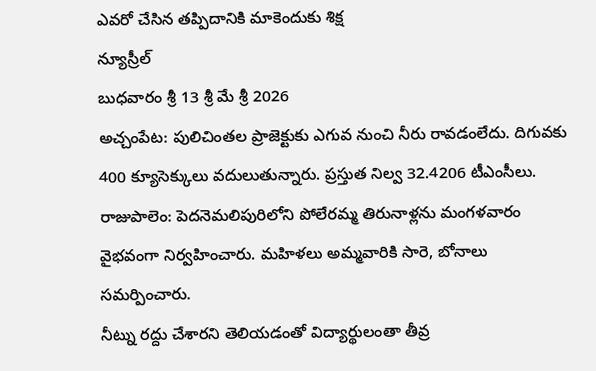ఎవరో చేసిన తప్పిదానికి మాకెందుకు శిక్ష
న్యూస్రీల్
బుధవారం శ్రీ 13 శ్రీ మే శ్రీ 2026
అచ్చంపేట: పులిచింతల ప్రాజెక్టుకు ఎగువ నుంచి నీరు రావడంలేదు. దిగువకు 400 క్యూసెక్కులు వదులుతున్నారు. ప్రస్తుత నిల్వ 32.4206 టీఎంసీలు.
రాజుపాలెం: పెదనెమలిపురిలోని పోలేరమ్మ తిరునాళ్లను మంగళవారం వైభవంగా నిర్వహించారు. మహిళలు అమ్మవారికి సారె, బోనాలు సమర్పించారు.
నీట్ను రద్దు చేశారని తెలియడంతో విద్యార్థులంతా తీవ్ర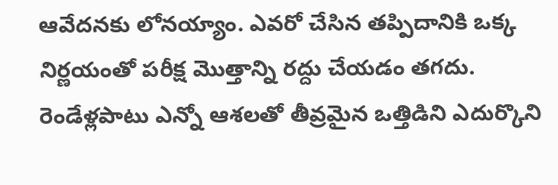ఆవేదనకు లోనయ్యాం. ఎవరో చేసిన తప్పిదానికి ఒక్క నిర్ణయంతో పరీక్ష మొత్తాన్ని రద్దు చేయడం తగదు. రెండేళ్లపాటు ఎన్నో ఆశలతో తీవ్రమైన ఒత్తిడిని ఎదుర్కొని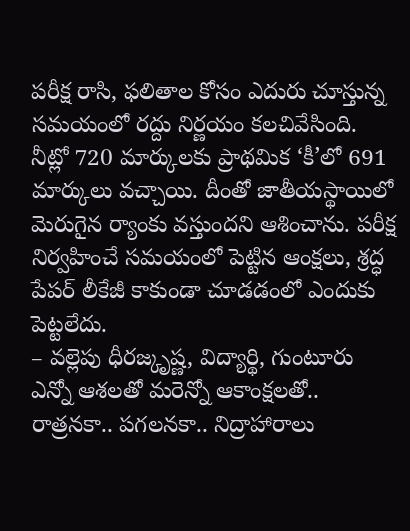పరీక్ష రాసి, ఫలితాల కోసం ఎదురు చూస్తున్న సమయంలో రద్దు నిర్ణయం కలచివేసింది. నీట్లో 720 మార్కులకు ప్రాథమిక ‘కీ’లో 691 మార్కులు వచ్చాయి. దీంతో జాతీయస్థాయిలో మెరుగైన ర్యాంకు వస్తుందని ఆశించాను. పరీక్ష నిర్వహించే సమయంలో పెట్టిన ఆంక్షలు, శ్రద్ధ పేపర్ లీకేజీ కాకుండా చూడడంలో ఎందుకు పెట్టలేదు.
– వల్లెపు ధీరజ్కృష్ణ, విద్యార్థి, గుంటూరు
ఎన్నో ఆశలతో మరెన్నో ఆకాంక్షలతో.. రాత్రనకా.. పగలనకా.. నిద్రాహారాలు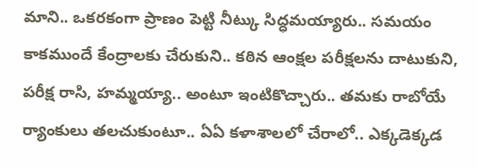మాని.. ఒకరకంగా ప్రాణం పెట్టి నీట్కు సిద్ధమయ్యారు.. సమయం కాకముందే కేంద్రాలకు చేరుకుని.. కఠిన ఆంక్షల పరీక్షలను దాటుకుని, పరీక్ష రాసి, హమ్మయ్యా.. అంటూ ఇంటికొచ్చారు.. తమకు రాబోయే ర్యాంకులు తలచుకుంటూ.. ఏఏ కళాశాలలో చేరాలో.. ఎక్కడెక్కడ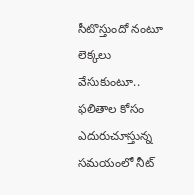సీటొస్తుందో నంటూ లెక్కలు వేసుకుంటూ.. ఫలితాల కోసం ఎదురుచూస్తున్న సమయంలో నీట్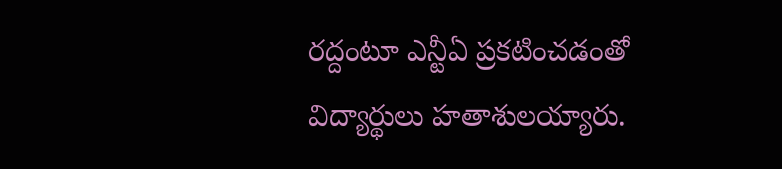రద్దంటూ ఎన్టీఏ ప్రకటించడంతో విద్యార్థులు హతాశులయ్యారు.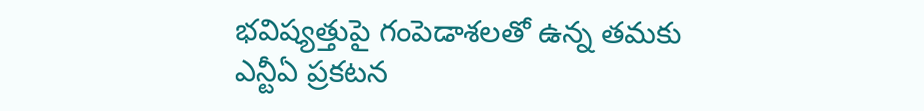భవిష్యత్తుపై గంపెడాశలతో ఉన్న తమకు ఎన్టీఏ ప్రకటన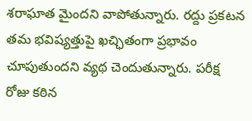శరాఘాత మైందని వాపోతున్నారు. రద్దు ప్రకటన తమ భవిష్యత్తుపై ఖచ్ఛితంగా ప్రభావం చూపుతుందని వ్యథ చెందుతున్నారు. పరీక్ష రోజు కఠిన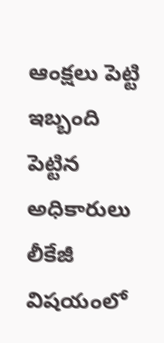ఆంక్షలు పెట్టి ఇబ్బంది పెట్టిన అధికారులు లీకేజీ విషయంలో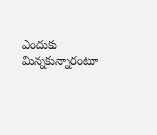ఎందుకు మిన్నకున్నారంటూ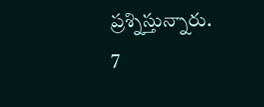ప్రశ్నిస్తున్నారు.
7